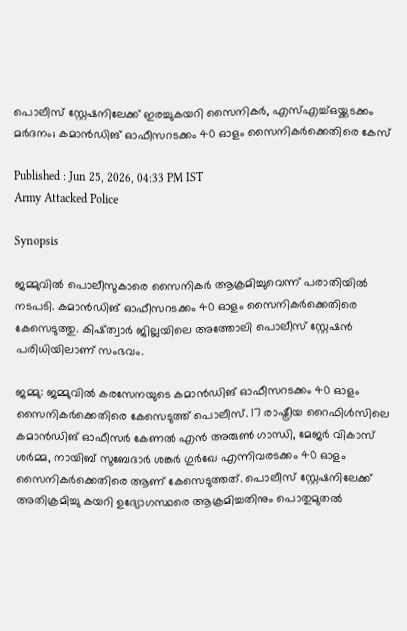പൊലീസ് സ്റ്റേഷനിലേക്ക് ഇരച്ചുകയറി സൈനികർ, എസ്എച്ച്ഒയ്ക്കടക്കം മർദനം; കമാൻഡിങ് ഓഫീസറടക്കം 40 ഓളം സൈനികർക്കെതിരെ കേസ്

Published : Jun 25, 2026, 04:33 PM IST
Army Attacked Police

Synopsis

ജമ്മുവിൽ പൊലീസുകാരെ സൈനികർ ആക്രമിച്ചുവെന്ന് പരാതിയിൽ നടപടി. കമാൻഡിങ് ഓഫീസറടക്കം 40 ഓളം സൈനികർക്കെതിരെ കേസെടുത്തു. കിഷ്ത്വാർ ജില്ലയിലെ അത്തോലി പൊലീസ് സ്റ്റേഷൻ പരിധിയിലാണ് സംഭവം.

ജമ്മു: ജമ്മുവിൽ കരസേനയുടെ കമാൻഡിങ് ഓഫീസറടക്കം 40 ഓളം സൈനികർക്കെതിരെ കേസെടുത്ത് പൊലീസ്. 17 രാഷ്ട്രീയ റൈഫിൾസിലെ കമാൻഡിങ് ഓഫീസർ കേണൽ എൻ അരുൺ ഗാന്ധി, മേജർ വികാസ് ശർമ്മ, നായിബ് സുബേദാർ ശങ്കർ ഗുർഖേ എന്നിവരടക്കം 40 ഓളം സൈനികർക്കെതിരെ ആണ് കേസെടുത്തത്. പൊലീസ് സ്റ്റേഷനിലേക്ക് അതിക്രമിച്ചു കയറി ഉദ്യോഗസ്ഥരെ ആക്രമിച്ചതിനും പൊതുമുതൽ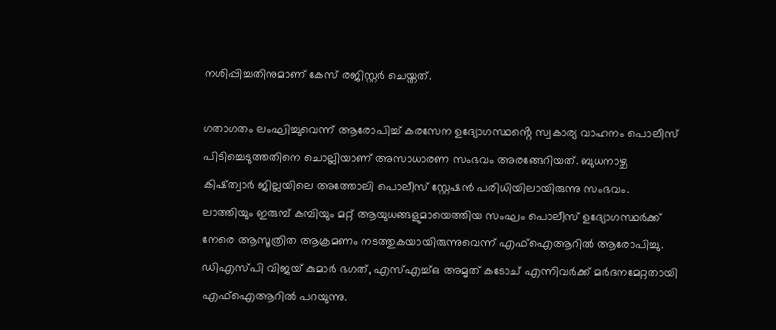നശിപ്പിച്ചതിനുമാണ് കേസ് രജിസ്റ്റർ ചെയ്തത്.

ഗതാഗതം ലംഘിച്ചുവെന്ന് ആരോപിച്ച് കരസേന ഉദ്യോഗസ്ഥൻ്റെ സ്വകാര്യ വാഹനം പൊലീസ് പിടിച്ചെടുത്തതിനെ ചൊല്ലിയാണ് അസാധാരണ സംഭവം അരങ്ങേറിയത്. ബുധനാഴ്ച കിഷ്ത്വാർ ജില്ലയിലെ അത്തോലി പൊലീസ് സ്റ്റേഷൻ പരിധിയിലായിരുന്നു സംഭവം. ലാത്തിയും ഇരുമ്പ് കമ്പിയും മറ്റ് ആയുധങ്ങളുമായെത്തിയ സംഘം പൊലീസ് ഉദ്യോഗസ്ഥർക്ക് നേരെ ആസൂത്രിത ആക്രമണം നടത്തുകയായിരുന്നുവെന്ന് എഫ്ഐആറിൽ ആരോപിച്ചു. ഡിഎസ്പി വിജയ് കുമാർ ഭഗത്, എസ്എച്ച്ഒ അമൃത് കടോച് എന്നിവർക്ക് മർദനമേറ്റതായി എഫ്ഐആറിൽ പറയുന്നു.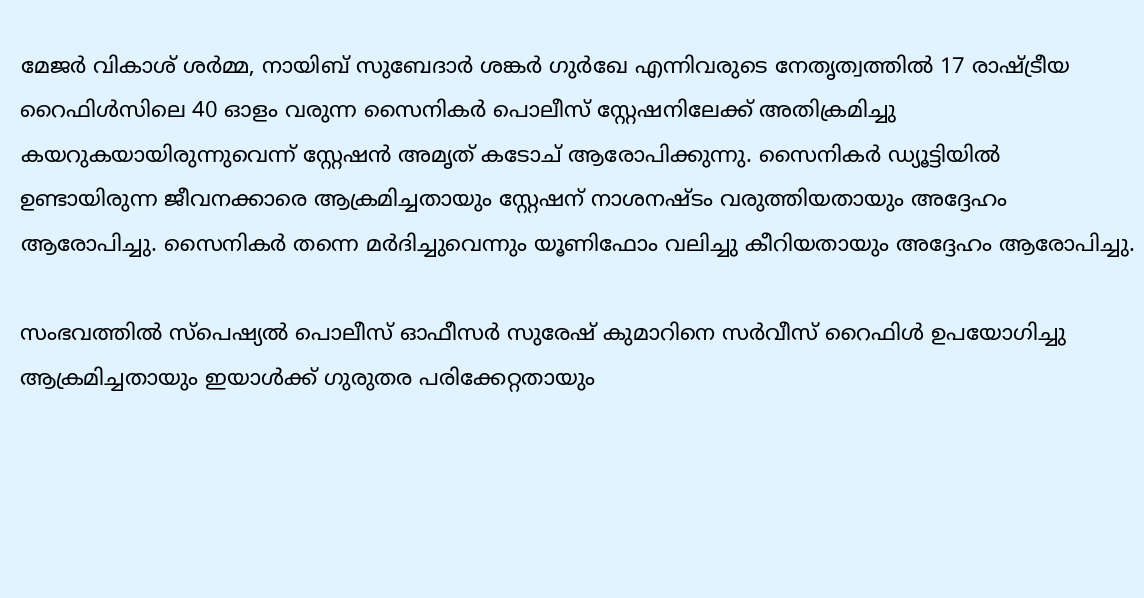മേജർ വികാശ് ശർമ്മ, നായിബ് സുബേദാർ ശങ്കർ ഗുർഖേ എന്നിവരുടെ നേതൃത്വത്തിൽ 17 രാഷ്ട്രീയ റൈഫിൾസിലെ 40 ഓളം വരുന്ന സൈനികർ പൊലീസ് സ്റ്റേഷനിലേക്ക് അതിക്രമിച്ചു കയറുകയായിരുന്നുവെന്ന് സ്റ്റേഷൻ അമൃത് കടോച് ആരോപിക്കുന്നു. സൈനികർ ഡ്യൂട്ടിയിൽ ഉണ്ടായിരുന്ന ജീവനക്കാരെ ആക്രമിച്ചതായും സ്റ്റേഷന് നാശനഷ്ടം വരുത്തിയതായും അദ്ദേഹം ആരോപിച്ചു. സൈനികർ തന്നെ മർദിച്ചുവെന്നും യൂണിഫോം വലിച്ചു കീറിയതായും അദ്ദേഹം ആരോപിച്ചു.

സംഭവത്തിൽ സ്പെഷ്യൽ പൊലീസ് ഓഫീസർ സുരേഷ് കുമാറിനെ സർവീസ് റൈഫിൾ ഉപയോഗിച്ചു ആക്രമിച്ചതായും ഇയാൾക്ക് ഗുരുതര പരിക്കേറ്റതായും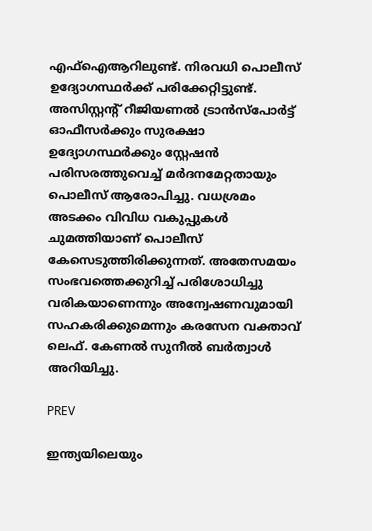എഫ്ഐആറിലുണ്ട്. നിരവധി പൊലീസ് ഉദ്യോഗസ്ഥർക്ക് പരിക്കേറ്റിട്ടുണ്ട്. അസിസ്റ്റൻ്റ് റീജിയണൽ ട്രാൻസ്പോർട്ട് ഓഫീസർക്കും സുരക്ഷാ ഉദ്യോഗസ്ഥർക്കും സ്റ്റേഷൻ പരിസരത്തുവെച്ച് മർദനമേറ്റതായും പൊലീസ് ആരോപിച്ചു. വധശ്രമം അടക്കം വിവിധ വകുപ്പുകൾ ചുമത്തിയാണ് പൊലീസ് കേസെടുത്തിരിക്കുന്നത്. അതേസമയം സംഭവത്തെക്കുറിച്ച് പരിശോധിച്ചു വരികയാണെന്നും അന്വേഷണവുമായി സഹകരിക്കുമെന്നും കരസേന വക്താവ് ലെഫ്. കേണൽ സുനീൽ ബർത്വാൾ അറിയിച്ചു.

PREV

ഇന്ത്യയിലെയും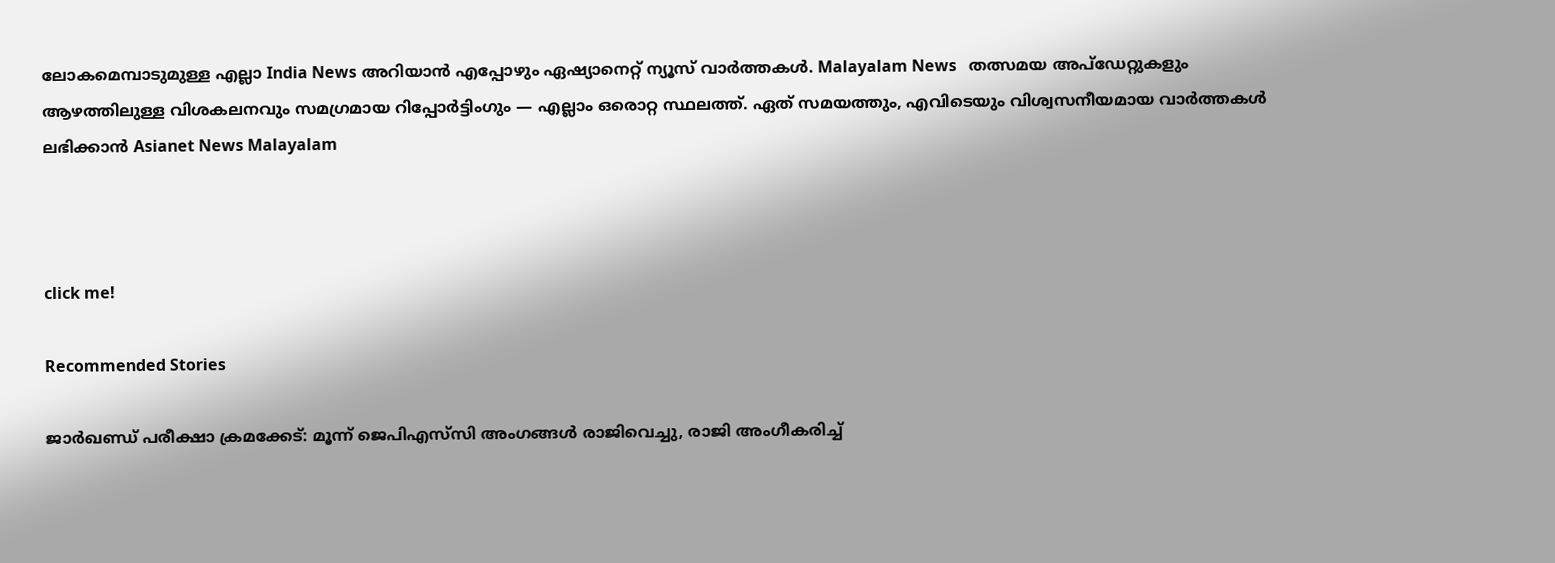ലോകമെമ്പാടുമുള്ള എല്ലാ India News അറിയാൻ എപ്പോഴും ഏഷ്യാനെറ്റ് ന്യൂസ് വാർത്തകൾ. Malayalam News   തത്സമയ അപ്‌ഡേറ്റുകളും ആഴത്തിലുള്ള വിശകലനവും സമഗ്രമായ റിപ്പോർട്ടിംഗും — എല്ലാം ഒരൊറ്റ സ്ഥലത്ത്. ഏത് സമയത്തും, എവിടെയും വിശ്വസനീയമായ വാർത്തകൾ ലഭിക്കാൻ Asianet News Malayalam



click me!

Recommended Stories

ജാർഖണ്ഡ് പരീക്ഷാ ക്രമക്കേട്: മൂന്ന് ജെപിഎസ്‍സി അംഗങ്ങൾ രാജിവെച്ചു, രാജി അംഗീകരിച്ച്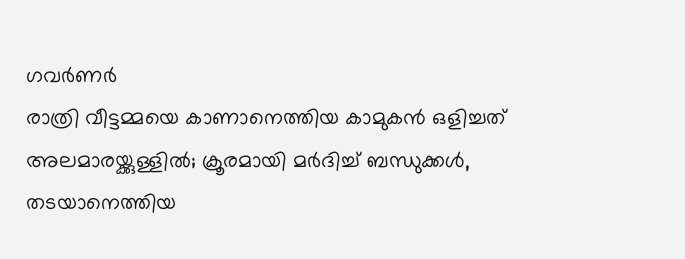ഗവർണർ
രാത്രി വീട്ടമ്മയെ കാണാനെത്തിയ കാമുകൻ ഒളിച്ചത് അലമാരയ്ക്കുള്ളിൽ; ക്രൂരമായി മർദിച്ച് ബന്ധുക്കൾ, തടയാനെത്തിയ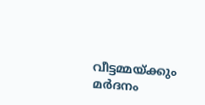വീട്ടമ്മയ്ക്കും മർദനം